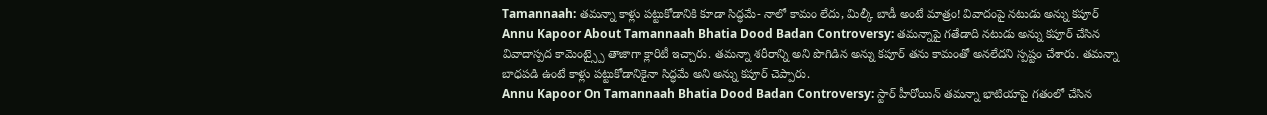Tamannaah: తమన్నా కాళ్లు పట్టుకోడానికి కూడా సిద్ధమే- నాలో కామం లేదు, మిల్కీ బాడీ అంటే మాత్రం! వివాదంపై నటుడు అన్ను కపూర్
Annu Kapoor About Tamannaah Bhatia Dood Badan Controversy: తమన్నాపై గతేడాది నటుడు అన్ను కపూర్ చేసిన వివాదాస్పద కామెంట్స్పై తాజాగా క్లారిటీ ఇచ్చారు. తమన్నా శరీరాన్ని అని పొగిడిన అన్ను కపూర్ తను కామంతో అనలేదని స్పష్టం చేశారు. తమన్నా బాధపడి ఉంటే కాళ్లు పట్టుకోడానికైనా సిద్ధమే అని అన్ను కపూర్ చెప్పారు.
Annu Kapoor On Tamannaah Bhatia Dood Badan Controversy: స్టార్ హీరోయిన్ తమన్నా భాటియాపై గతంలో చేసిన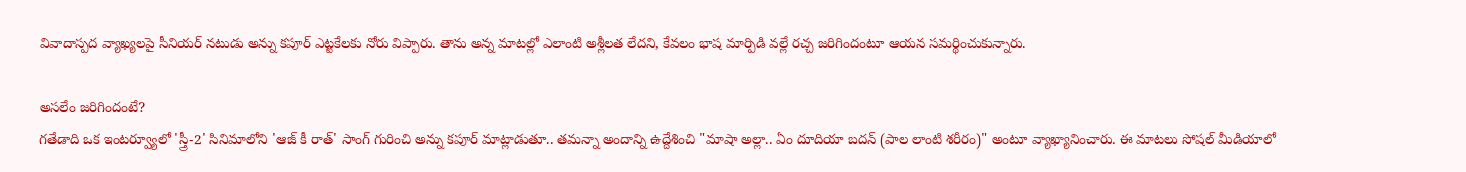వివాదాస్పద వ్యాఖ్యలపై సీనియర్ నటుడు అన్ను కపూర్ ఎట్టకేలకు నోరు విప్పారు. తాను అన్న మాటల్లో ఎలాంటి అశ్లీలత లేదని, కేవలం భాష మార్పిడి వల్లే రచ్చ జరిగిందంటూ ఆయన సమర్థించుకున్నారు.

అసలేం జరిగిందంటే?
గతేడాది ఒక ఇంటర్వ్యూలో 'స్త్రీ-2' సినిమాలోని 'ఆజ్ కీ రాత్' సాంగ్ గురించి అన్ను కపూర్ మాట్లాడుతూ.. తమన్నా అందాన్ని ఉద్దేశించి "మాషా అల్లా.. ఏం దూదియా బదన్ (పాల లాంటి శరీరం)" అంటూ వ్యాఖ్యానించారు. ఈ మాటలు సోషల్ మీడియాలో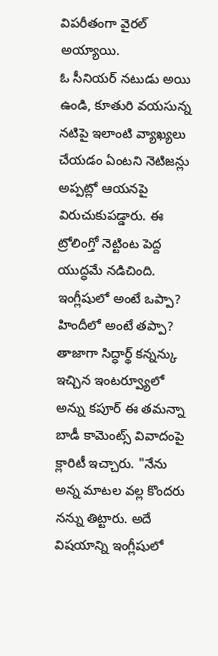విపరీతంగా వైరల్ అయ్యాయి.
ఓ సీనియర్ నటుడు అయి ఉండి, కూతురి వయసున్న నటిపై ఇలాంటి వ్యాఖ్యలు చేయడం ఏంటని నెటిజన్లు అప్పట్లో ఆయనపై విరుచుకుపడ్డారు. ఈ ట్రోలింగ్తో నెట్టింట పెద్ద యుద్ధమే నడిచింది.
ఇంగ్లీషులో అంటే ఒప్పా? హిందీలో అంటే తప్పా?
తాజాగా సిద్ధార్థ్ కన్నన్కు ఇచ్చిన ఇంటర్వ్యూలో అన్ను కపూర్ ఈ తమన్నా బాడీ కామెంట్స్ వివాదంపై క్లారిటీ ఇచ్చారు. "నేను అన్న మాటల వల్ల కొందరు నన్ను తిట్టారు. అదే విషయాన్ని ఇంగ్లీషులో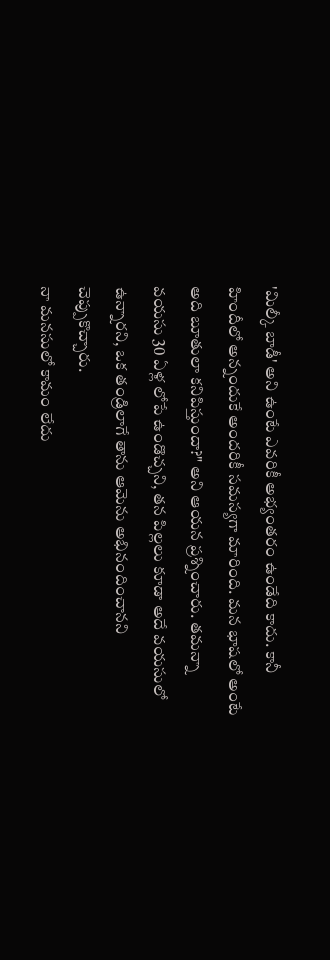'మిల్కీ బాడీ' అని ఉంటే ఎవరికీ అభ్యంతరం ఉండేది కాదు. కానీ హిందీలో అన్నందుకే అందరికీ సమస్యగా మారింది. మన భాషలో అంటే అది బూతులా కనిపిస్తుందా?" అని ఆయన ప్రశ్నించారు. తమన్నా వయసు 30 ఏళ్ల లోపే ఉండొచ్చని, తన పిల్లలు కూడా అదే వయసులో ఉన్నారని, ఒక తండ్రిలాగే తాను ఆమెను అభినందించానని చెప్పుకొచ్చారు.
నా మనసులో కామం లేదు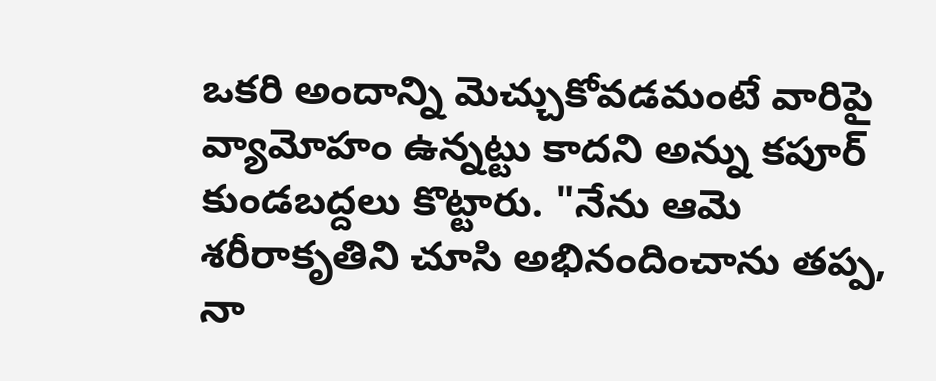ఒకరి అందాన్ని మెచ్చుకోవడమంటే వారిపై వ్యామోహం ఉన్నట్టు కాదని అన్ను కపూర్ కుండబద్దలు కొట్టారు. "నేను ఆమె శరీరాకృతిని చూసి అభినందించాను తప్ప, నా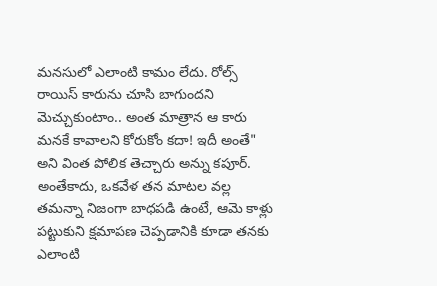మనసులో ఎలాంటి కామం లేదు. రోల్స్ రాయిస్ కారును చూసి బాగుందని మెచ్చుకుంటాం.. అంత మాత్రాన ఆ కారు మనకే కావాలని కోరుకోం కదా! ఇదీ అంతే" అని వింత పోలిక తెచ్చారు అన్ను కపూర్.
అంతేకాదు, ఒకవేళ తన మాటల వల్ల తమన్నా నిజంగా బాధపడి ఉంటే, ఆమె కాళ్లు పట్టుకుని క్షమాపణ చెప్పడానికి కూడా తనకు ఎలాంటి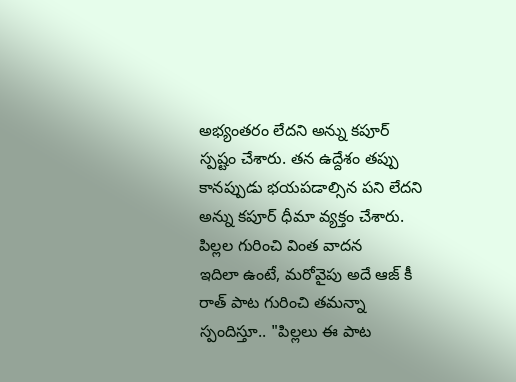అభ్యంతరం లేదని అన్ను కపూర్ స్పష్టం చేశారు. తన ఉద్దేశం తప్పు కానప్పుడు భయపడాల్సిన పని లేదని అన్ను కపూర్ ధీమా వ్యక్తం చేశారు.
పిల్లల గురించి వింత వాదన
ఇదిలా ఉంటే, మరోవైపు అదే ఆజ్ కీ రాత్ పాట గురించి తమన్నా స్పందిస్తూ.. "పిల్లలు ఈ పాట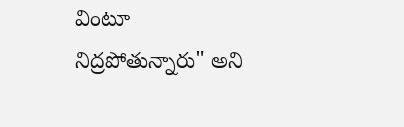వింటూ నిద్రపోతున్నారు" అని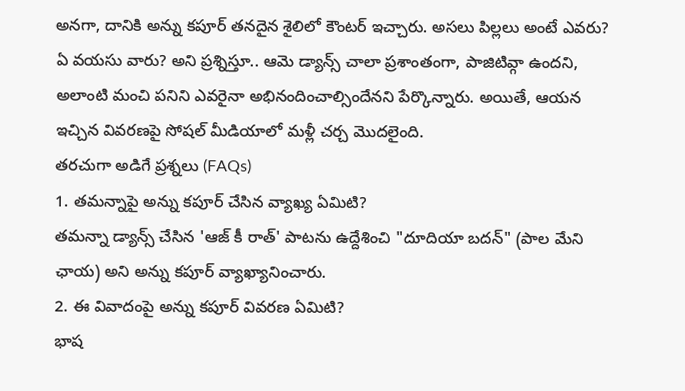అనగా, దానికి అన్ను కపూర్ తనదైన శైలిలో కౌంటర్ ఇచ్చారు. అసలు పిల్లలు అంటే ఎవరు? ఏ వయసు వారు? అని ప్రశ్నిస్తూ.. ఆమె డ్యాన్స్ చాలా ప్రశాంతంగా, పాజిటివ్గా ఉందని, అలాంటి మంచి పనిని ఎవరైనా అభినందించాల్సిందేనని పేర్కొన్నారు. అయితే, ఆయన ఇచ్చిన వివరణపై సోషల్ మీడియాలో మళ్లీ చర్చ మొదలైంది.
తరచుగా అడిగే ప్రశ్నలు (FAQs)
1. తమన్నాపై అన్ను కపూర్ చేసిన వ్యాఖ్య ఏమిటి?
తమన్నా డ్యాన్స్ చేసిన 'ఆజ్ కీ రాత్' పాటను ఉద్దేశించి "దూదియా బదన్" (పాల మేని ఛాయ) అని అన్ను కపూర్ వ్యాఖ్యానించారు.
2. ఈ వివాదంపై అన్ను కపూర్ వివరణ ఏమిటి?
భాష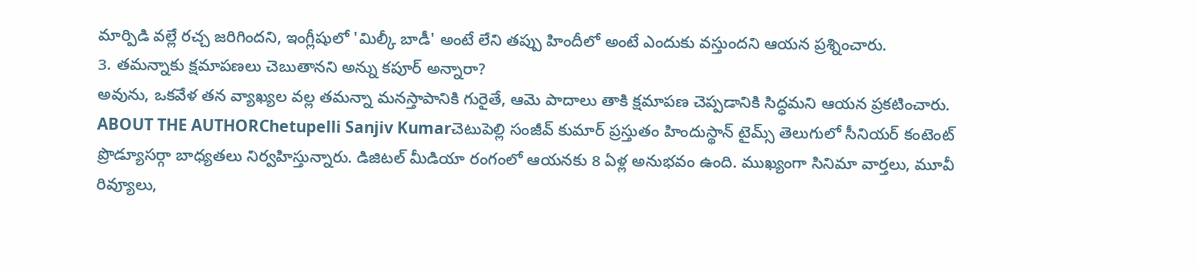మార్పిడి వల్లే రచ్చ జరిగిందని, ఇంగ్లీషులో 'మిల్కీ బాడీ' అంటే లేని తప్పు హిందీలో అంటే ఎందుకు వస్తుందని ఆయన ప్రశ్నించారు.
3. తమన్నాకు క్షమాపణలు చెబుతానని అన్ను కపూర్ అన్నారా?
అవును, ఒకవేళ తన వ్యాఖ్యల వల్ల తమన్నా మనస్తాపానికి గురైతే, ఆమె పాదాలు తాకి క్షమాపణ చెప్పడానికి సిద్ధమని ఆయన ప్రకటించారు.
ABOUT THE AUTHORChetupelli Sanjiv Kumarచెటుపెల్లి సంజీవ్ కుమార్ ప్రస్తుతం హిందుస్థాన్ టైమ్స్ తెలుగులో సీనియర్ కంటెంట్ ప్రొడ్యూసర్గా బాధ్యతలు నిర్వహిస్తున్నారు. డిజిటల్ మీడియా రంగంలో ఆయనకు 8 ఏళ్ల అనుభవం ఉంది. ముఖ్యంగా సినిమా వార్తలు, మూవీ రివ్యూలు,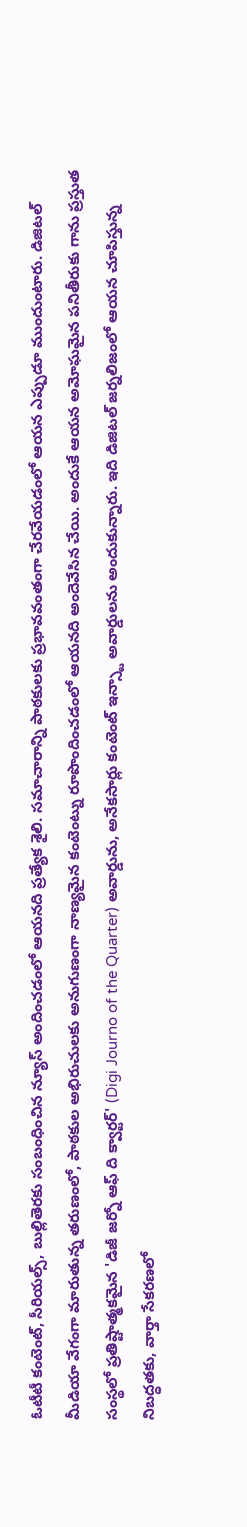ఓటీటీ కంటెంట్, సీరియల్స్, బుల్లితెరకు సంబంధించిన న్యూస్ అందించడంలో ఆయనది ప్రత్యేక శైలి. సమాచారాన్ని పాఠకులకు ప్రభావవంతంగా చేరవేయడంలో ఆయన ఎప్పుడూ ముందుంటారు. డిజిటల్ మీడియా వేగంగా మారుతున్న తరుణంలో, పాఠకుల అభిరుచులకు అనుగుణంగా నాణ్యమైన కంటెంట్ను రూపొందించడంలో ఆయనది అందెవేసిన చేయి. అందుకే ఆయన అమోఘమైన పనితీరుకు గాను ప్రస్తుత సంస్థలో ప్రతిష్టాత్మకమైన 'డిజీ జర్నో ఆఫ్ ది క్వార్టర్' (Digi Journo of the Quarter) అవార్డును, అనేకసార్లు కంటెంట్ ఇన్స్టా అవార్డులను అందుకున్నారు. ఇది డిజిటల్ జర్నలిజంలో ఆయన చూపిస్తున్న నిబద్ధతకు, వార్తా సేకరణలో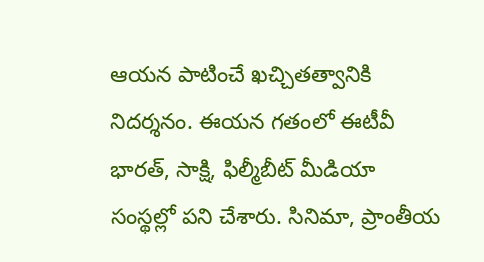ఆయన పాటించే ఖచ్చితత్వానికి నిదర్శనం. ఈయన గతంలో ఈటీవీ భారత్, సాక్షి, ఫిల్మీబీట్ మీడియా సంస్థల్లో పని చేశారు. సినిమా, ప్రాంతీయ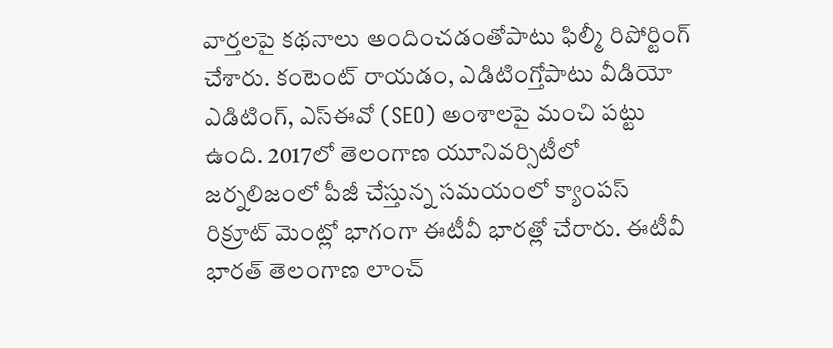వార్తలపై కథనాలు అందించడంతోపాటు ఫిల్మీ రిపోర్టింగ్ చేశారు. కంటెంట్ రాయడం, ఎడిటింగ్తోపాటు వీడియో ఎడిటింగ్, ఎస్ఈవో (SEO) అంశాలపై మంచి పట్టు ఉంది. 2017లో తెలంగాణ యూనివర్సిటీలో జర్నలిజంలో పీజీ చేస్తున్న సమయంలో క్యాంపస్ రిక్రూట్ మెంట్లో భాగంగా ఈటీవీ భారత్లో చేరారు. ఈటీవీ భారత్ తెలంగాణ లాంచ్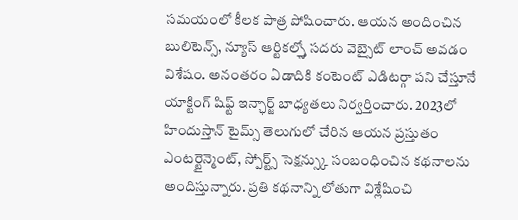సమయంలో కీలక పాత్ర పోషించారు. ఆయన అందించిన బులిటెన్స్, న్యూస్ ఆర్టికల్స్తో సదరు వెబ్సైట్ లాంచ్ అవడం విశేషం. అనంతరం ఏడాదికి కంటెంట్ ఎడిటర్గా పని చేస్తూనే యాక్టింగ్ షిఫ్ట్ ఇన్ఛార్జ్ బాధ్యతలు నిర్వర్తించారు. 2023లో హిందుస్తాన్ టైమ్స్ తెలుగులో చేరిన ఆయన ప్రస్తుతం ఎంటర్టైన్మెంట్, స్పోర్ట్స్ సెక్షన్స్కు సంబంధించిన కథనాలను అందిస్తున్నారు. ప్రతి కథనాన్ని లోతుగా విశ్లేషించి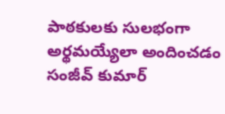పాఠకులకు సులభంగా అర్థమయ్యేలా అందించడం సంజీవ్ కుమార్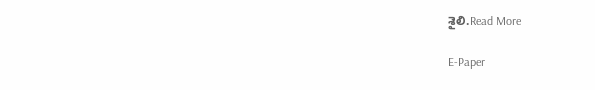శైలి.Read More

E-Paper